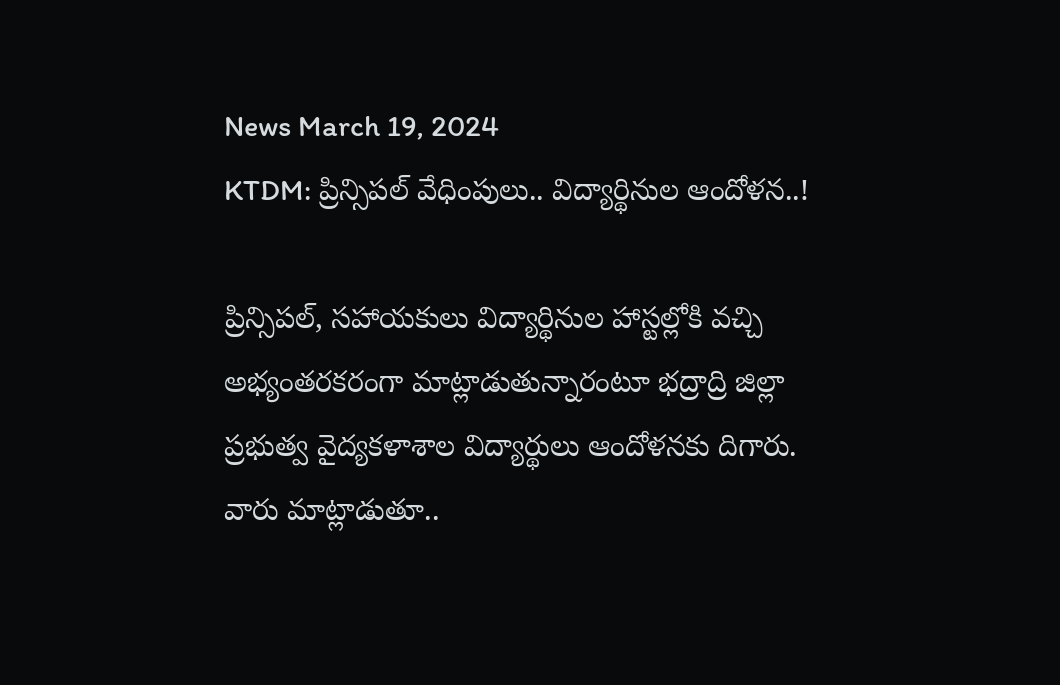News March 19, 2024
KTDM: ప్రిన్సిపల్ వేధింపులు.. విద్యార్థినుల ఆందోళన..!

ప్రిన్సిపల్, సహాయకులు విద్యార్థినుల హాస్టల్లోకి వచ్చి అభ్యంతరకరంగా మాట్లాడుతున్నారంటూ భద్రాద్రి జిల్లా ప్రభుత్వ వైద్యకళాశాల విద్యార్థులు ఆందోళనకు దిగారు. వారు మాట్లాడుతూ..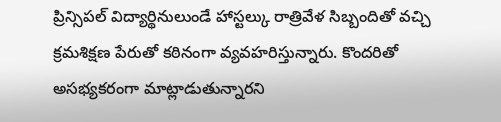ప్రిన్సిపల్ విద్యార్థినులుండే హాస్టల్కు రాత్రివేళ సిబ్బందితో వచ్చి క్రమశిక్షణ పేరుతో కఠినంగా వ్యవహరిస్తున్నారు. కొందరితో అసభ్యకరంగా మాట్లాడుతున్నారని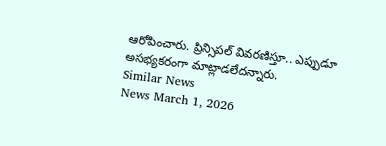ఆరోపించారు. ప్రిన్సిపల్ వివరణిస్తూ.. ఎప్పుడూ అసభ్యకరంగా మాట్లాడలేదన్నారు.
Similar News
News March 1, 2026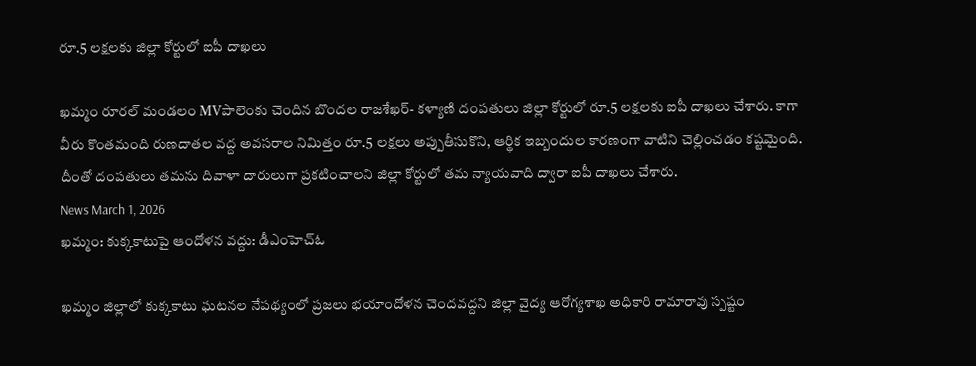రూ.5 లక్షలకు జిల్లా కోర్టులో ఐపీ దాఖలు

ఖమ్మం రూరల్ మండలం MVపాలెంకు చెందిన బొందల రాజశేఖర్- కళ్యాణి దంపతులు జిల్లా కోర్టులో రూ.5 లక్షలకు ఐపీ దాఖలు చేశారు. కాగా వీరు కొంతమంది రుణదాతల వద్ద అవసరాల నిమిత్తం రూ.5 లక్షలు అప్పుతీసుకొని, ఆర్థిక ఇబ్బందుల కారణంగా వాటిని చెల్లించడం కష్టమైంది. దీంతో దంపతులు తమను దివాళా దారులుగా ప్రకటించాలని జిల్లా కోర్టులో తమ న్యాయవాది ద్వారా ఐపీ దాఖలు చేశారు.
News March 1, 2026
ఖమ్మం: కుక్కకాటుపై ఆందోళన వద్దు: డీఎంహెచ్ఓ

ఖమ్మం జిల్లాలో కుక్కకాటు ఘటనల నేపథ్యంలో ప్రజలు భయాందోళన చెందవద్దని జిల్లా వైద్య ఆరోగ్యశాఖ అధికారి రామారావు స్పష్టం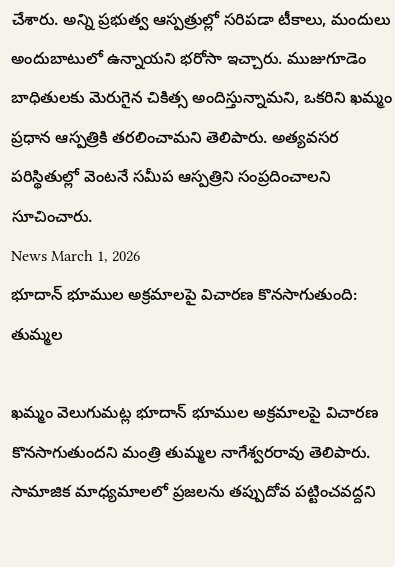చేశారు. అన్ని ప్రభుత్వ ఆస్పత్రుల్లో సరిపడా టీకాలు, మందులు అందుబాటులో ఉన్నాయని భరోసా ఇచ్చారు. ముజుగూడెం బాధితులకు మెరుగైన చికిత్స అందిస్తున్నామని, ఒకరిని ఖమ్మం ప్రధాన ఆస్పత్రికి తరలించామని తెలిపారు. అత్యవసర పరిస్థితుల్లో వెంటనే సమీప ఆస్పత్రిని సంప్రదించాలని సూచించారు.
News March 1, 2026
భూదాన్ భూముల అక్రమాలపై విచారణ కొనసాగుతుంది: తుమ్మల

ఖమ్మం వెలుగుమట్ల భూదాన్ భూముల అక్రమాలపై విచారణ కొనసాగుతుందని మంత్రి తుమ్మల నాగేశ్వరరావు తెలిపారు. సామాజిక మాధ్యమాలలో ప్రజలను తప్పుదోవ పట్టించవద్దని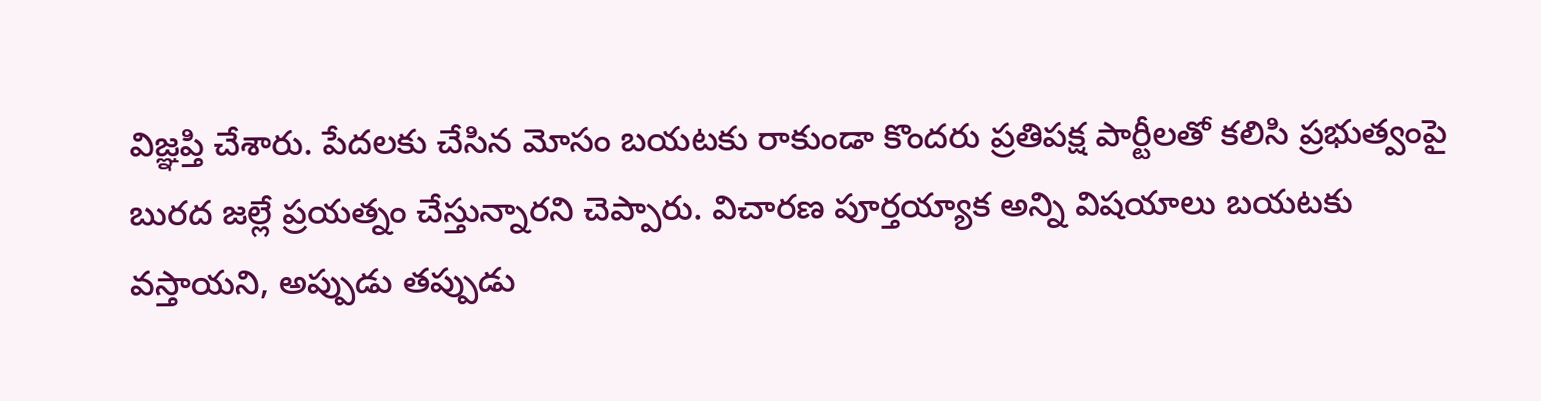విజ్ఞప్తి చేశారు. పేదలకు చేసిన మోసం బయటకు రాకుండా కొందరు ప్రతిపక్ష పార్టీలతో కలిసి ప్రభుత్వంపై బురద జల్లే ప్రయత్నం చేస్తున్నారని చెప్పారు. విచారణ పూర్తయ్యాక అన్ని విషయాలు బయటకు వస్తాయని, అప్పుడు తప్పుడు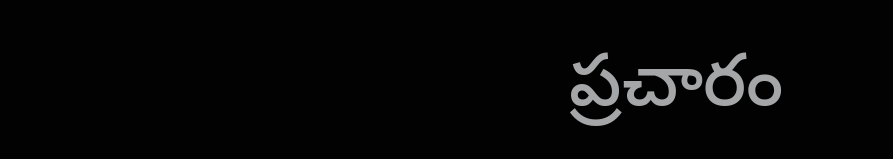ప్రచారం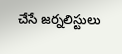చేసే జర్నలిస్టులు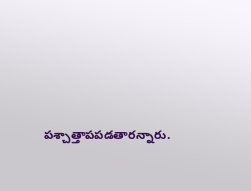పశ్చాత్తాపపడతారన్నారు.